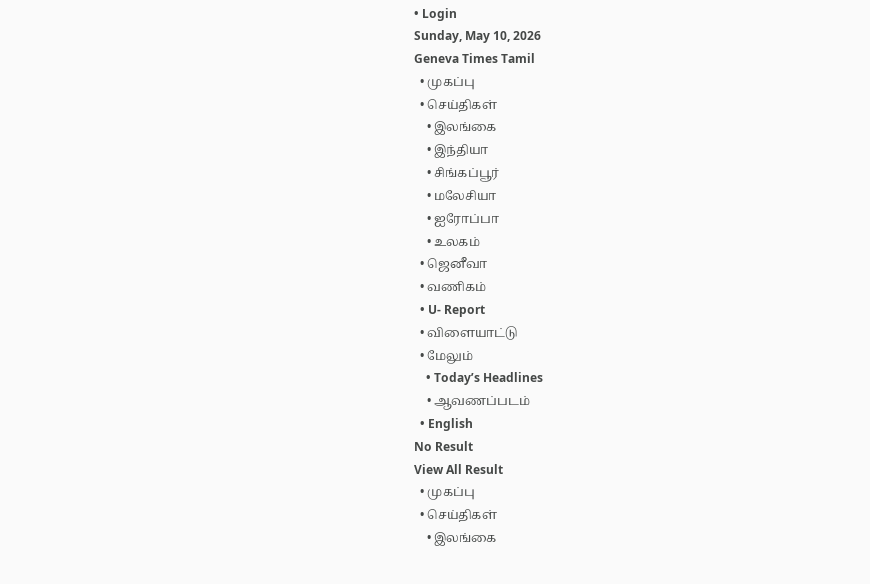• Login
Sunday, May 10, 2026
Geneva Times Tamil
  • முகப்பு
  • செய்திகள்
    • இலங்கை
    • இந்தியா
    • சிங்கப்பூர்
    • மலேசியா
    • ஐரோப்பா
    • உலகம்
  • ஜெனீவா
  • வணிகம்
  • U- Report
  • விளையாட்டு
  • மேலும்
    • Today’s Headlines
    • ஆவணப்படம்
  • English
No Result
View All Result
  • முகப்பு
  • செய்திகள்
    • இலங்கை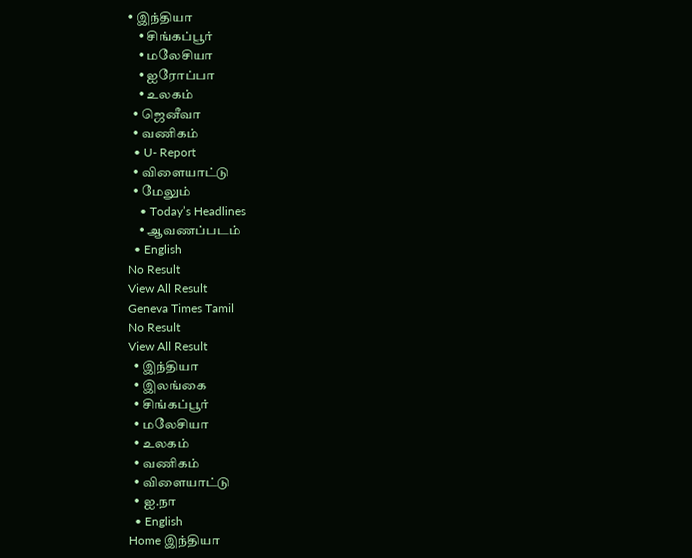• இந்தியா
    • சிங்கப்பூர்
    • மலேசியா
    • ஐரோப்பா
    • உலகம்
  • ஜெனீவா
  • வணிகம்
  • U- Report
  • விளையாட்டு
  • மேலும்
    • Today’s Headlines
    • ஆவணப்படம்
  • English
No Result
View All Result
Geneva Times Tamil
No Result
View All Result
  • இந்தியா
  • இலங்கை
  • சிங்கப்பூர்
  • மலேசியா
  • உலகம்
  • வணிகம்
  • விளையாட்டு
  • ஐ.நா
  • English
Home இந்தியா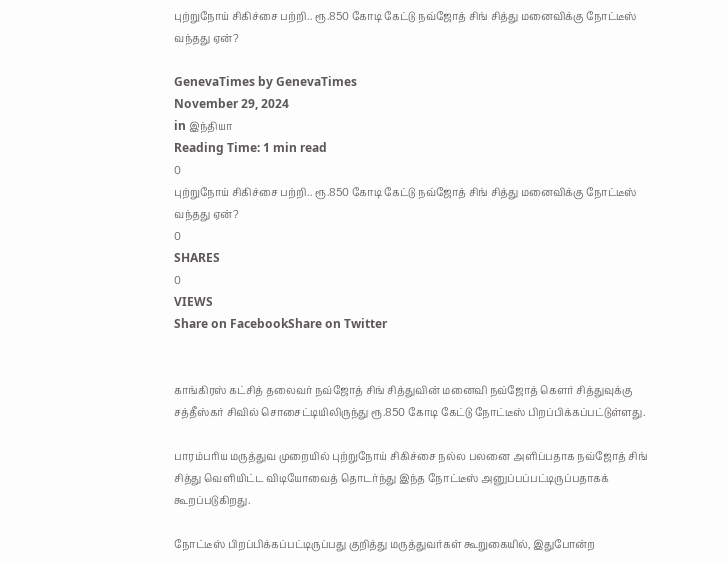புற்றுநோய் சிகிச்சை பற்றி.. ரூ.850 கோடி கேட்டு நவ்ஜோத் சிங் சித்து மனைவிக்கு நோட்டீஸ் வந்தது ஏன்?

GenevaTimes by GenevaTimes
November 29, 2024
in இந்தியா
Reading Time: 1 min read
0
புற்றுநோய் சிகிச்சை பற்றி.. ரூ.850 கோடி கேட்டு நவ்ஜோத் சிங் சித்து மனைவிக்கு நோட்டீஸ் வந்தது ஏன்?
0
SHARES
0
VIEWS
Share on FacebookShare on Twitter


காங்கிரஸ் கட்சித் தலைவர் நவ்ஜோத் சிங் சித்துவின் மனைவி நவ்ஜோத் கௌர் சித்துவுக்கு சத்தீஸ்கர் சிவில் சொசைட்டியிலிருந்து ரூ.850 கோடி கேட்டு நோட்டீஸ் பிறப்பிக்கப்பட்டுள்ளது.

பாரம்பரிய மருத்துவ முறையில் புற்றுநோய் சிகிச்சை நல்ல பலனை அளிப்பதாக நவ்ஜோத் சிங் சித்து வெளியிட்ட விடியோவைத் தொடர்ந்து இந்த நோட்டீஸ் அனுப்பப்பட்டிருப்பதாகக் கூறப்படுகிறது.

நோட்டீஸ் பிறப்பிக்கப்பட்டிருப்பது குறித்து மருத்துவர்கள் கூறுகையில், இதுபோன்ற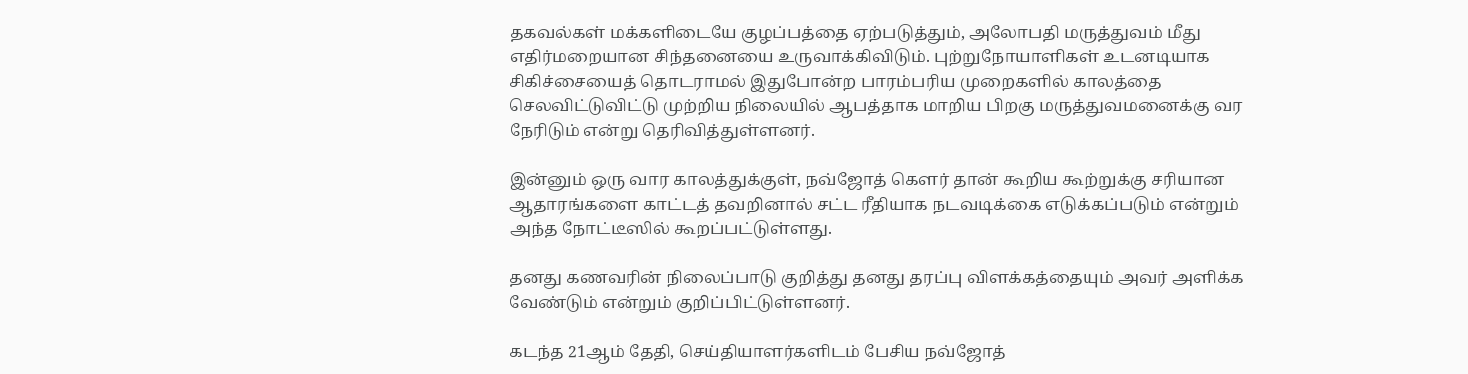தகவல்கள் மக்களிடையே குழப்பத்தை ஏற்படுத்தும், அலோபதி மருத்துவம் மீது எதிர்மறையான சிந்தனையை உருவாக்கிவிடும். புற்றுநோயாளிகள் உடனடியாக சிகிச்சையைத் தொடராமல் இதுபோன்ற பாரம்பரிய முறைகளில் காலத்தை செலவிட்டுவிட்டு முற்றிய நிலையில் ஆபத்தாக மாறிய பிறகு மருத்துவமனைக்கு வர நேரிடும் என்று தெரிவித்துள்ளனர்.

இன்னும் ஒரு வார காலத்துக்குள், நவ்ஜோத் கௌர் தான் கூறிய கூற்றுக்கு சரியான ஆதாரங்களை காட்டத் தவறினால் சட்ட ரீதியாக நடவடிக்கை எடுக்கப்படும் என்றும் அந்த நோட்டீஸில் கூறப்பட்டுள்ளது.

தனது கணவரின் நிலைப்பாடு குறித்து தனது தரப்பு விளக்கத்தையும் அவர் அளிக்க வேண்டும் என்றும் குறிப்பிட்டுள்ளனர்.

கடந்த 21ஆம் தேதி, செய்தியாளர்களிடம் பேசிய நவ்ஜோத்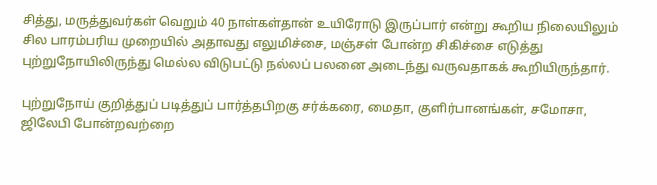சித்து, மருத்துவர்கள் வெறும் 40 நாள்கள்தான் உயிரோடு இருப்பார் என்று கூறிய நிலையிலும் சில பாரம்பரிய முறையில் அதாவது எலுமிச்சை, மஞ்சள் போன்ற சிகிச்சை எடுத்து புற்றுநோயிலிருந்து மெல்ல விடுபட்டு நல்லப் பலனை அடைந்து வருவதாகக் கூறியிருந்தார்.

புற்றுநோய் குறித்துப் படித்துப் பார்த்தபிறகு சர்க்கரை, மைதா, குளிர்பானங்கள், சமோசா, ஜிலேபி போன்றவற்றை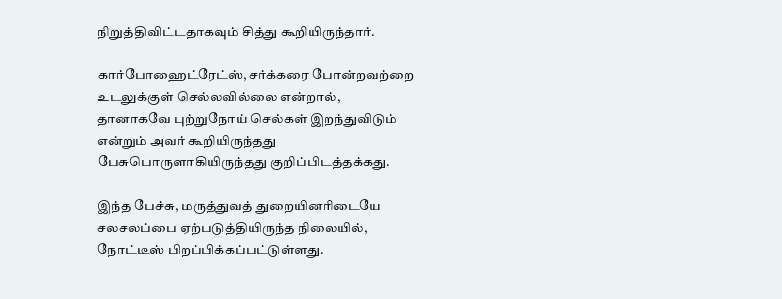நிறுத்திவிட்டதாகவும் சித்து கூறியிருந்தார்.

கார்போஹைட்ரேட்ஸ், சர்க்கரை போன்றவற்றை உடலுக்குள் செல்லவில்லை என்றால், தானாகவே புற்றுநோய் செல்கள் இறந்துவிடும் என்றும் அவர் கூறியிருந்தது பேசுபொருளாகியிருந்தது குறிப்பிடத்தக்கது.

இந்த பேச்சு, மருத்துவத் துறையினரிடையே சலசலப்பை ஏற்படுத்தியிருந்த நிலையில், நோட்டீஸ் பிறப்பிக்கப்பட்டுள்ளது.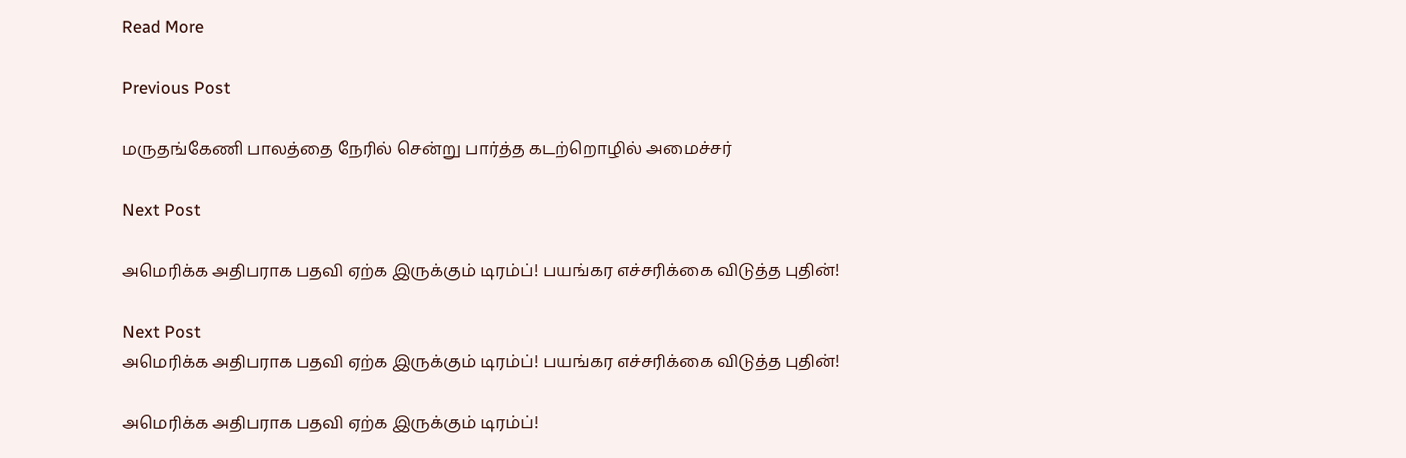Read More

Previous Post

மருதங்கேணி பாலத்தை நேரில் சென்று பார்த்த கடற்றொழில் அமைச்சர்

Next Post

அமெரிக்க அதிபராக பதவி ஏற்க இருக்கும் டிரம்ப்! பயங்கர எச்சரிக்கை விடுத்த புதின்!

Next Post
அமெரிக்க அதிபராக பதவி ஏற்க இருக்கும் டிரம்ப்! பயங்கர எச்சரிக்கை விடுத்த புதின்!

அமெரிக்க அதிபராக பதவி ஏற்க இருக்கும் டிரம்ப்!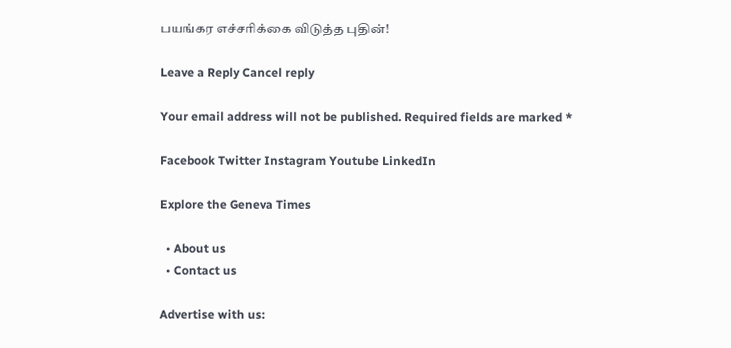பயங்கர எச்சரிக்கை விடுத்த புதின்!

Leave a Reply Cancel reply

Your email address will not be published. Required fields are marked *

Facebook Twitter Instagram Youtube LinkedIn

Explore the Geneva Times

  • About us
  • Contact us

Advertise with us: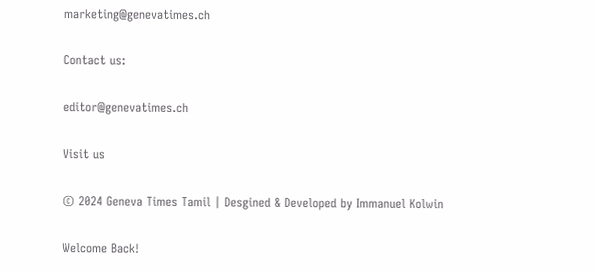marketing@genevatimes.ch

Contact us:

editor@genevatimes.ch

Visit us

© 2024 Geneva Times Tamil | Desgined & Developed by Immanuel Kolwin

Welcome Back!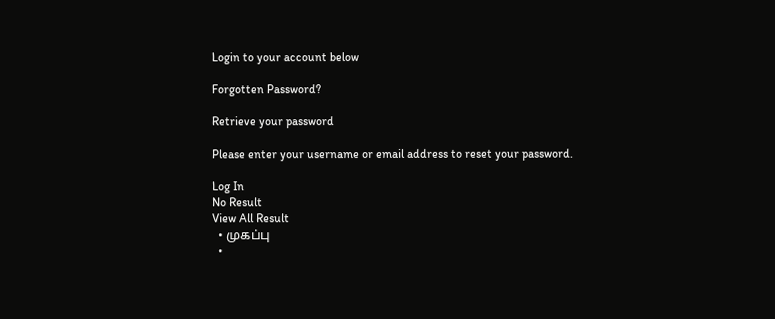Login to your account below

Forgotten Password?

Retrieve your password

Please enter your username or email address to reset your password.

Log In
No Result
View All Result
  • முகப்பு
  •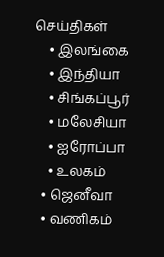செய்திகள்
    • இலங்கை
    • இந்தியா
    • சிங்கப்பூர்
    • மலேசியா
    • ஐரோப்பா
    • உலகம்
  • ஜெனீவா
  • வணிகம்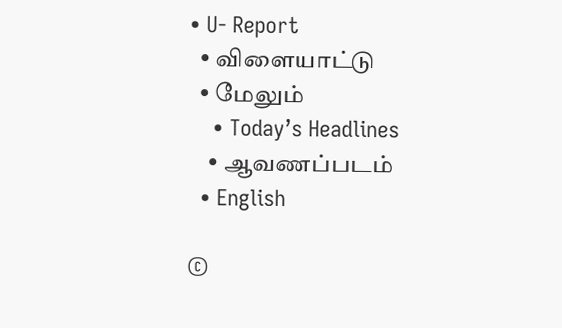• U- Report
  • விளையாட்டு
  • மேலும்
    • Today’s Headlines
    • ஆவணப்படம்
  • English

©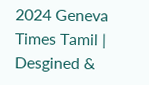2024 Geneva Times Tamil | Desgined &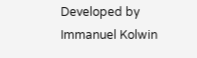Developed by Immanuel Kolwin